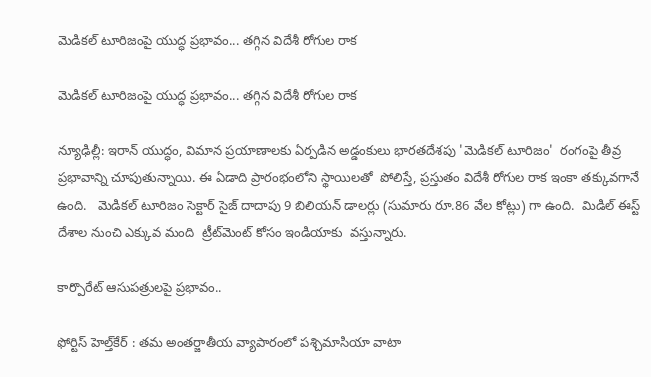మెడికల్ టూరిజంపై యుద్ధ ప్రభావం... తగ్గిన విదేశీ రోగుల రాక

మెడికల్ టూరిజంపై యుద్ధ ప్రభావం... తగ్గిన విదేశీ రోగుల రాక

న్యూఢిల్లీ: ఇరాన్ యుద్ధం, విమాన ప్రయాణాలకు ఏర్పడిన అడ్డంకులు భారతదేశపు 'మెడికల్ టూరిజం'  రంగంపై తీవ్ర ప్రభావాన్ని చూపుతున్నాయి. ఈ ఏడాది ప్రారంభంలోని స్థాయిలతో  పోలిస్తే, ప్రస్తుతం విదేశీ రోగుల రాక ఇంకా తక్కువగానే ఉంది.   మెడికల్ టూరిజం సెక్టార్ సైజ్ దాదాపు 9 బిలియన్ డాలర్లు (సుమారు రూ.86 వేల కోట్లు) గా ఉంది.  మిడిల్ ఈస్ట్ దేశాల నుంచి ఎక్కువ మంది  ట్రీట్‌‌‌‌మెంట్‌‌‌‌ కోసం ఇండియాకు  వస్తున్నారు.

కార్పొరేట్ ఆసుపత్రులపై ప్రభావం..

ఫోర్టిస్ హెల్త్‌‌‌‌కేర్ : తమ అంతర్జాతీయ వ్యాపారంలో పశ్చిమాసియా వాటా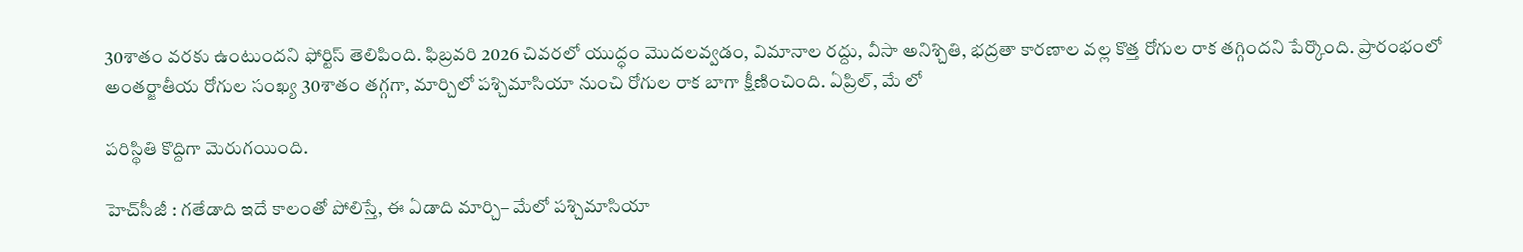30శాతం వరకు ఉంటుందని ఫోర్టిస్ తెలిపింది. ఫిబ్రవరి 2026 చివరలో యుద్ధం మొదలవ్వడం, విమానాల రద్దు, వీసా అనిశ్చితి, భద్రతా కారణాల వల్ల కొత్త రోగుల రాక తగ్గిందని పేర్కొంది. ప్రారంభంలో అంతర్జాతీయ రోగుల సంఖ్య 30శాతం తగ్గగా, మార్చిలో పశ్చిమాసియా నుంచి రోగుల రాక బాగా క్షీణించింది. ఏప్రిల్, మే లో

పరిస్థితి కొద్దిగా మెరుగయింది.

హెచ్‌‌‌‌సీజీ : గతేడాది ఇదే కాలంతో పోలిస్తే, ఈ ఏడాది మార్చి– మేలో పశ్చిమాసియా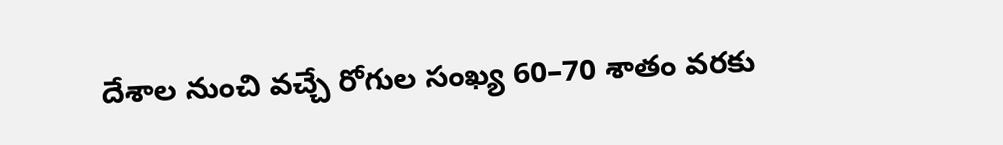దేశాల నుంచి వచ్చే రోగుల సంఖ్య 60–70 శాతం వరకు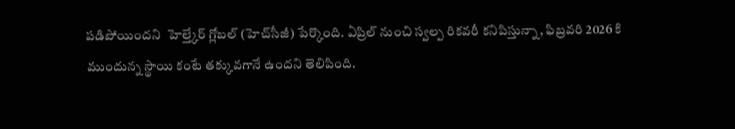పడిపోయిందని  హెల్త్కేర్‌‌ గ్లోబల్‌ (హెచ్‌‌‌‌సీజీ) పేర్కొంది. ఏప్రిల్ నుంచి స్వల్ప రికవరీ కనిపిస్తున్నా, ఫిబ్రవరి 2026 కి ముందున్న స్థాయి కంటే తక్కువగానే ఉందని తెలిపింది.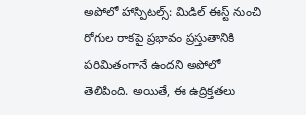అపోలో హాస్పిటల్స్: మిడిల్ ఈస్ట్ నుంచి రోగుల రాకపై ప్రభావం ప్రస్తుతానికి పరిమితంగానే ఉందని అపోలో తెలిపింది. అయితే, ఈ ఉద్రిక్తతలు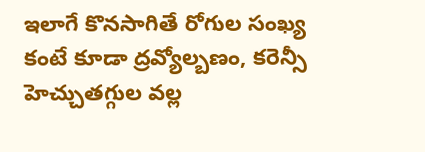ఇలాగే కొనసాగితే రోగుల సంఖ్య కంటే కూడా ద్రవ్యోల్బణం, కరెన్సీ హెచ్చుతగ్గుల వల్ల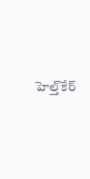హెల్త్‌‌‌‌కేర్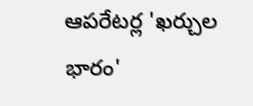ఆపరేటర్ల 'ఖర్చుల భారం'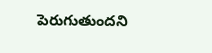పెరుగుతుందని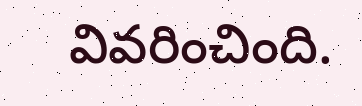వివరించింది.